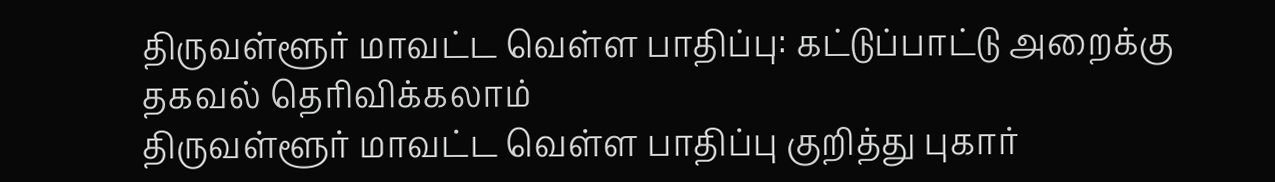திருவள்ளூர் மாவட்ட வெள்ள பாதிப்பு: கட்டுப்பாட்டு அறைக்கு தகவல் தெரிவிக்கலாம்
திருவள்ளூர் மாவட்ட வெள்ள பாதிப்பு குறித்து புகார்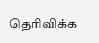தெரிவிக்க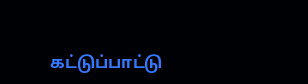கட்டுப்பாட்டு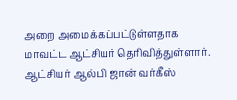அறை அமைக்கப்பட்டுள்ளதாக மாவட்ட ஆட்சியர் தெரிவித்துள்ளார். ஆட்சியர் ஆல்பி ஜான் வர்கீஸ்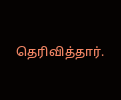தெரிவித்தார்.